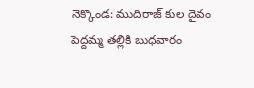నెక్కొండ: ముదిరాజ్ కుల దైవం పెద్దమ్మ తల్లికి బుధవారం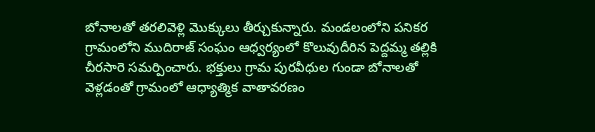బోనాలతో తరలివెళ్లి మొక్కులు తీర్చుకున్నారు. మండలంలోని పనికర గ్రామంలోని ముదిరాజ్ సంఘం ఆధ్వర్యంలో కొలువుదీరిన పెద్దమ్మ తల్లికి చీరసారె సమర్పించారు. భక్తులు గ్రామ పురవీధుల గుండా బోనాలతో వెళ్లడంతో గ్రామంలో ఆధ్యాత్మిక వాతావరణం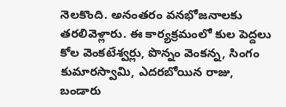నెలకొంది. అనంతరం వనభోజనాలకు తరలివెళ్లారు. ఈ కార్యక్రమంలో కుల పెద్దలు కోల వెంకటేశ్వర్లు, పొన్నం వెంకన్న, సింగం కుమారస్వామి, ఎదరబోయిన రాజు, బండారు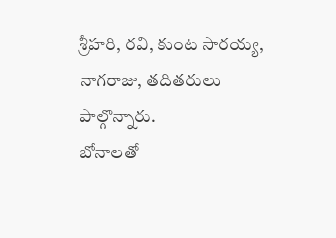శ్రీహరి, రవి, కుంట సారయ్య, నాగరాజు, తదితరులు పాల్గొన్నారు.
బోనాలతో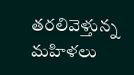తరలివెళ్తున్న మహిళలు